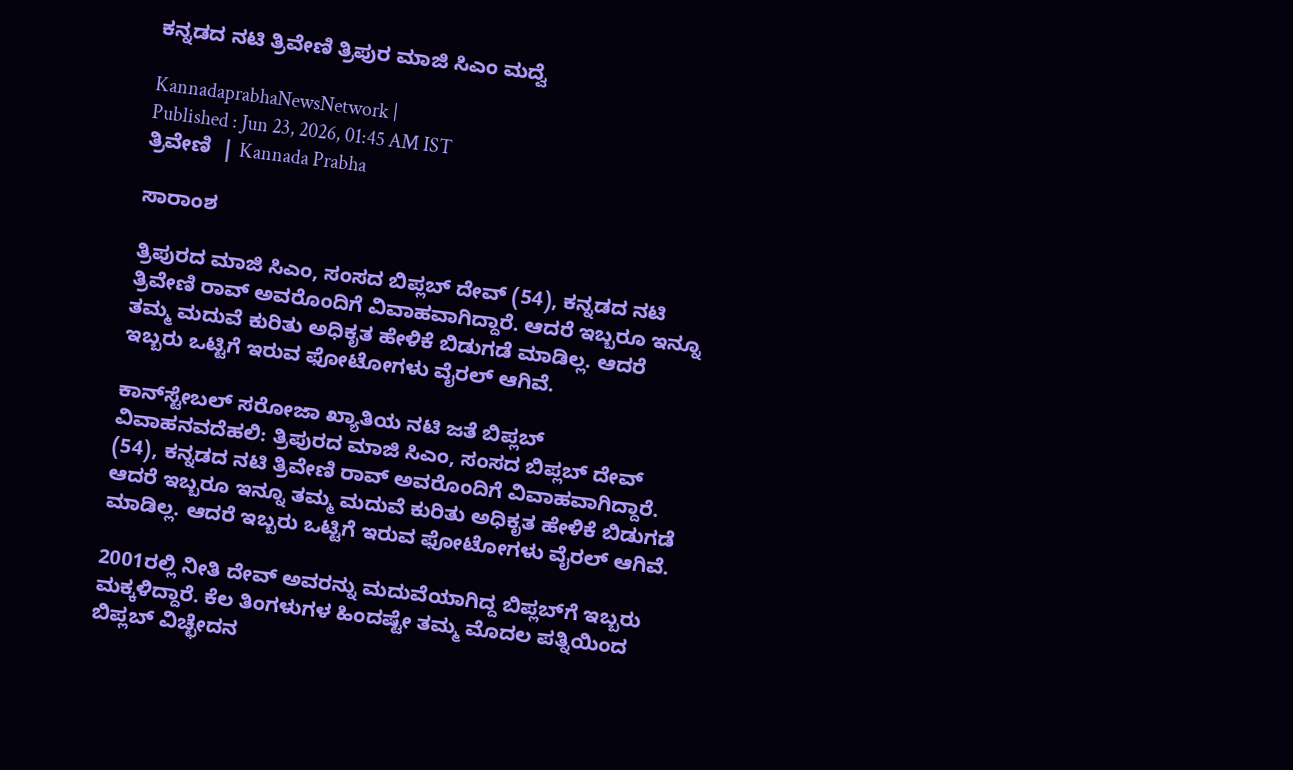ಕನ್ನಡದ ನಟಿ ತ್ರಿವೇಣಿ ತ್ರಿಪುರ ಮಾಜಿ ಸಿಎಂ ಮದ್ವೆ

KannadaprabhaNewsNetwork |
Published : Jun 23, 2026, 01:45 AM IST
ತ್ರಿವೇಣಿ  | Kannada Prabha

ಸಾರಾಂಶ

ತ್ರಿಪುರದ ಮಾಜಿ ಸಿಎಂ, ಸಂಸದ ಬಿಪ್ಲಬ್ ದೇವ್‌ (54), ಕನ್ನಡದ ನಟಿ ತ್ರಿವೇಣಿ ರಾವ್‌ ಅವರೊಂದಿಗೆ ವಿವಾಹವಾಗಿದ್ದಾರೆ. ಆದರೆ ಇಬ್ಬರೂ ಇನ್ನೂ ತಮ್ಮ ಮದುವೆ ಕುರಿತು ಅಧಿಕೃತ ಹೇಳಿಕೆ ಬಿಡುಗಡೆ ಮಾಡಿಲ್ಲ. ಆದರೆ ಇಬ್ಬರು ಒಟ್ಟಿಗೆ ಇರುವ ಫೋಟೋಗಳು ವೈರಲ್‌ ಆಗಿವೆ.

ಕಾನ್‌ಸ್ಟೇಬಲ್‌ ಸರೋಜಾ ಖ್ಯಾತಿಯ ನಟಿ ಜತೆ ಬಿಪ್ಲಬ್‌ ವಿವಾಹನವದೆಹಲಿ: ತ್ರಿಪುರದ ಮಾಜಿ ಸಿಎಂ, ಸಂಸದ ಬಿಪ್ಲಬ್ ದೇವ್‌ (54), ಕನ್ನಡದ ನಟಿ ತ್ರಿವೇಣಿ ರಾವ್‌ ಅವರೊಂದಿಗೆ ವಿವಾಹವಾಗಿದ್ದಾರೆ. ಆದರೆ ಇಬ್ಬರೂ ಇನ್ನೂ ತಮ್ಮ ಮದುವೆ ಕುರಿತು ಅಧಿಕೃತ ಹೇಳಿಕೆ ಬಿಡುಗಡೆ ಮಾಡಿಲ್ಲ. ಆದರೆ ಇಬ್ಬರು ಒಟ್ಟಿಗೆ ಇರುವ ಫೋಟೋಗಳು ವೈರಲ್‌ ಆಗಿವೆ.

2001ರಲ್ಲಿ ನೀತಿ ದೇವ್‌ ಅವರನ್ನು ಮದುವೆಯಾಗಿದ್ದ ಬಿಪ್ಲಬ್‌ಗೆ ಇಬ್ಬರು ಮಕ್ಕಳಿದ್ದಾರೆ. ಕೆಲ ತಿಂಗಳುಗಳ ಹಿಂದಷ್ಟೇ ತಮ್ಮ ಮೊದಲ ಪತ್ನಿಯಿಂದ ಬಿಪ್ಲಬ್‌ ವಿಚ್ಛೇದನ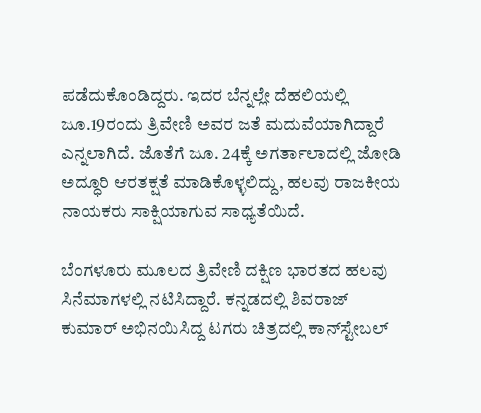ಪಡೆದುಕೊಂಡಿದ್ದರು. ಇದರ ಬೆನ್ನಲ್ಲೇ ದೆಹಲಿಯಲ್ಲಿ ಜೂ.19ರಂದು ತ್ರಿವೇಣಿ ಅವರ ಜತೆ ಮದುವೆಯಾಗಿದ್ದಾರೆ ಎನ್ನಲಾಗಿದೆ. ಜೊತೆಗೆ ಜೂ. 24ಕ್ಕೆ ಅಗರ್ತಾಲಾದಲ್ಲಿ ಜೋಡಿ ಅದ್ಧೂರಿ ಆರತಕ್ಷತೆ ಮಾಡಿಕೊಳ್ಳಲಿದ್ದು, ಹಲವು ರಾಜಕೀಯ ನಾಯಕರು ಸಾಕ್ಷಿಯಾಗುವ ಸಾಧ್ಯತೆಯಿದೆ.

ಬೆಂಗಳೂರು ಮೂಲದ ತ್ರಿವೇಣಿ ದಕ್ಷಿಣ ಭಾರತದ ಹಲವು ಸಿನೆಮಾಗಳಲ್ಲಿ ನಟಿಸಿದ್ದಾರೆ. ಕನ್ನಡದಲ್ಲಿ ಶಿವರಾಜ್‌ ಕುಮಾರ್‌ ಅಭಿನಯಿಸಿದ್ದ ಟಗರು ಚಿತ್ರದಲ್ಲಿ ಕಾನ್‌ಸ್ಟೇಬಲ್‌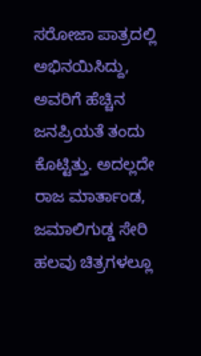ಸರೋಜಾ ಪಾತ್ರದಲ್ಲಿ ಅಭಿನಯಿಸಿದ್ದು, ಅವರಿಗೆ ಹೆಚ್ಚಿನ ಜನಪ್ರಿಯತೆ ತಂದು ಕೊಟ್ಟಿತ್ತು. ಅದಲ್ಲದೇ ರಾಜ ಮಾರ್ತಾಂಡ, ಜಮಾಲಿಗುಡ್ಡ ಸೇರಿ ಹಲವು ಚಿತ್ರಗಳಲ್ಲೂ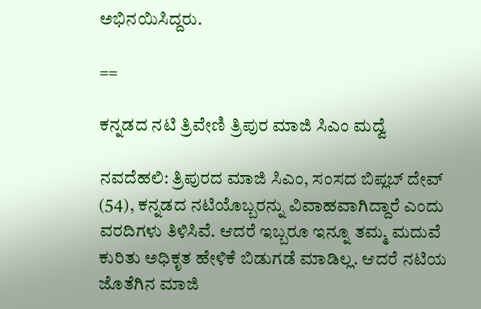ಅಭಿನಯಿಸಿದ್ದರು.

==

ಕನ್ನಡದ ನಟಿ ತ್ರಿವೇಣಿ ತ್ರಿಪುರ ಮಾಜಿ ಸಿಎಂ ಮದ್ವೆ

ನವದೆಹಲಿ: ತ್ರಿಪುರದ ಮಾಜಿ ಸಿಎಂ, ಸಂಸದ ಬಿಪ್ಲಬ್ ದೇವ್‌ (54), ಕನ್ನಡದ ನಟಿಯೊಬ್ಬರನ್ನು ವಿವಾಹವಾಗಿದ್ದಾರೆ ಎಂದು ವರದಿಗಳು ತಿಳಿಸಿವೆ. ಆದರೆ ಇಬ್ಬರೂ ಇನ್ನೂ ತಮ್ಮ ಮದುವೆ ಕುರಿತು ಅಧಿಕೃತ ಹೇಳಿಕೆ ಬಿಡುಗಡೆ ಮಾಡಿಲ್ಲ. ಆದರೆ ನಟಿಯ ಜೊತೆಗಿನ ಮಾಜಿ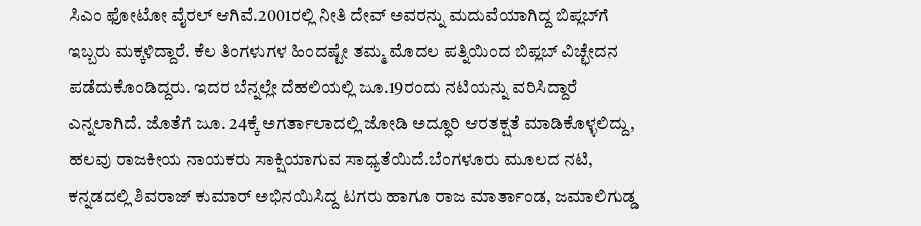ಸಿಎಂ ಫೋಟೋ ವೈರಲ್‌ ಆಗಿವೆ.2001ರಲ್ಲಿ ನೀತಿ ದೇವ್‌ ಅವರನ್ನು ಮದುವೆಯಾಗಿದ್ದ ಬಿಪ್ಲಬ್‌ಗೆ ಇಬ್ಬರು ಮಕ್ಕಳಿದ್ದಾರೆ. ಕೆಲ ತಿಂಗಳುಗಳ ಹಿಂದಷ್ಟೇ ತಮ್ಮ ಮೊದಲ ಪತ್ನಿಯಿಂದ ಬಿಪ್ಲಬ್‌ ವಿಚ್ಛೇದನ ಪಡೆದುಕೊಂಡಿದ್ದರು. ಇದರ ಬೆನ್ನಲ್ಲೇ ದೆಹಲಿಯಲ್ಲಿ ಜೂ.19ರಂದು ನಟಿಯನ್ನು ವರಿಸಿದ್ದಾರೆ ಎನ್ನಲಾಗಿದೆ. ಜೊತೆಗೆ ಜೂ. 24ಕ್ಕೆ ಅಗರ್ತಾಲಾದಲ್ಲಿ ಜೋಡಿ ಅದ್ಧೂರಿ ಆರತಕ್ಷತೆ ಮಾಡಿಕೊಳ್ಳಲಿದ್ದು, ಹಲವು ರಾಜಕೀಯ ನಾಯಕರು ಸಾಕ್ಷಿಯಾಗುವ ಸಾಧ್ಯತೆಯಿದೆ.ಬೆಂಗಳೂರು ಮೂಲದ ನಟಿ, ಕನ್ನಡದಲ್ಲಿ ಶಿವರಾಜ್‌ ಕುಮಾರ್‌ ಅಭಿನಯಿಸಿದ್ದ ಟಗರು ಹಾಗೂ ರಾಜ ಮಾರ್ತಾಂಡ, ಜಮಾಲಿಗುಡ್ಡ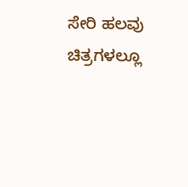ಸೇರಿ ಹಲವು ಚಿತ್ರಗಳಲ್ಲೂ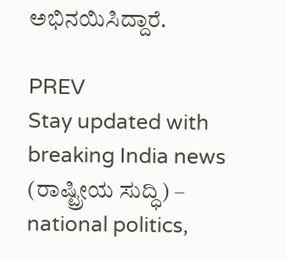ಅಭಿನಯಿಸಿದ್ದಾರೆ.

PREV
Stay updated with breaking India news (ರಾಷ್ಟ್ರೀಯ ಸುದ್ಧಿ) – national politics,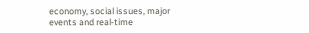economy, social issues, major events and real‑time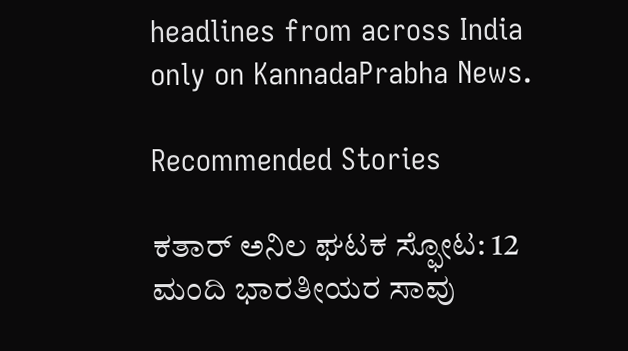headlines from across India only on KannadaPrabha News.

Recommended Stories

ಕತಾರ್‌ ಅನಿಲ ಘಟಕ ಸ್ಫೋಟ: 12 ಮಂದಿ ಭಾರತೀಯರ ಸಾವು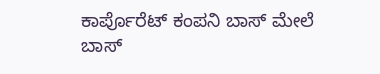ಕಾರ್ಪೊರೆಟ್‌ ಕಂಪನಿ ಬಾಸ್‌ ಮೇಲೆ ಬಾಸ್‌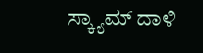ಸ್ಕ್ಯಾಮ್‌ ದಾಳಿ